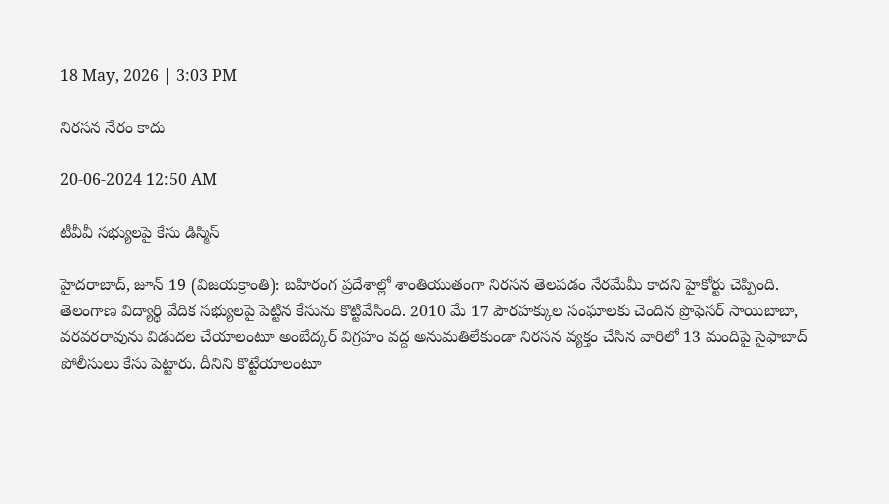18 May, 2026 | 3:03 PM

నిరసన నేరం కాదు

20-06-2024 12:50 AM

టీవీవీ సభ్యులపై కేసు డిస్మిస్

హైదరాబాద్, జూన్ 19 (విజయక్రాంతి): బహిరంగ ప్రదేశాల్లో శాంతియుతంగా నిరసన తెలపడం నేరమేమీ కాదని హైకోర్టు చెప్పింది. తెలంగాణ విద్యార్థి వేదిక సభ్యులపై పెట్టిన కేసును కొట్టివేసింది. 2010 మే 17 పౌరహక్కుల సంఘాలకు చెందిన ప్రొఫెసర్ సాయిబాబా, వరవరరావును విడుదల చేయాలంటూ అంబేద్కర్ విగ్రహం వద్ద అనుమతిలేకుండా నిరసన వ్యక్తం చేసిన వారిలో 13 మందిపై సైఫాబాద్ పోలీసులు కేసు పెట్టారు. దీనిని కొట్టేయాలంటూ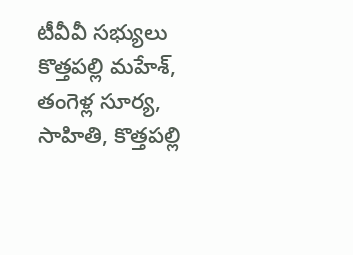టీవీవీ సభ్యులు కొత్తపల్లి మహేశ్, తంగెళ్ల సూర్య, సాహితి, కొత్తపల్లి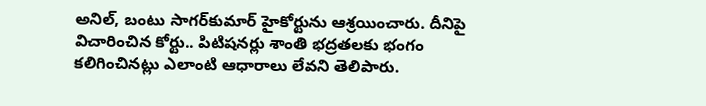అనిల్, బంటు సాగర్‌కుమార్ హైకోర్టును ఆశ్రయించారు. దీనిపై విచారించిన కోర్టు.. పిటిషనర్లు శాంతి భద్రతలకు భంగం కలిగించినట్లు ఎలాంటి ఆధారాలు లేవని తెలిపారు.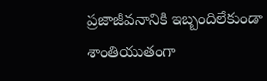ప్రజాజీవనానికి ఇబ్బందిలేకుండా శాంతియుతంగా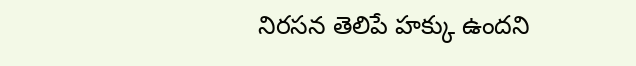నిరసన తెలిపే హక్కు ఉందని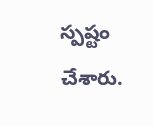స్పష్టం చేశారు.